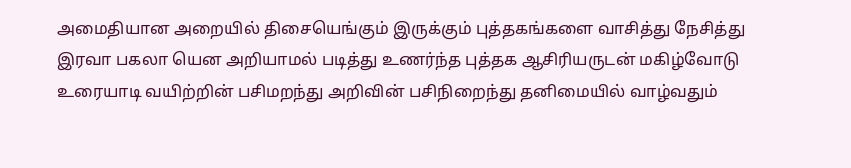அமைதியான அறையில் திசையெங்கும் இருக்கும் புத்தகங்களை வாசித்து நேசித்து இரவா பகலா யென அறியாமல் படித்து உணர்ந்த புத்தக ஆசிரியருடன் மகிழ்வோடு உரையாடி வயிற்றின் பசிமறந்து அறிவின் பசிநிறைந்து தனிமையில் வாழ்வதும்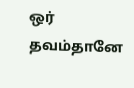ஒர் தவம்தானே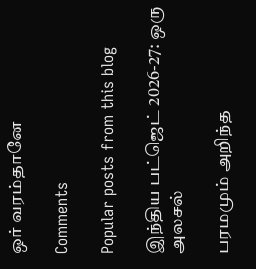ஒர் வரம்தானே

Comments

Popular posts from this blog

இந்திய பட்ஜெட் 2026-27: ஒரு அலசல்

பரமமும் அறிந்த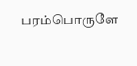பரம்பொருளே